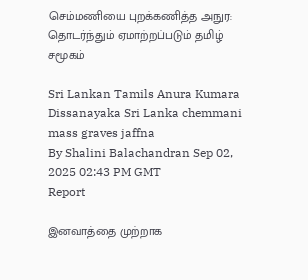செம்மணியை புறக்கணித்த அநுர: தொடர்ந்தும் ஏமாற்றப்படும் தமிழ் சமூகம்

Sri Lankan Tamils Anura Kumara Dissanayaka Sri Lanka chemmani mass graves jaffna
By Shalini Balachandran Sep 02, 2025 02:43 PM GMT
Report

இனவாத்தை முற்றாக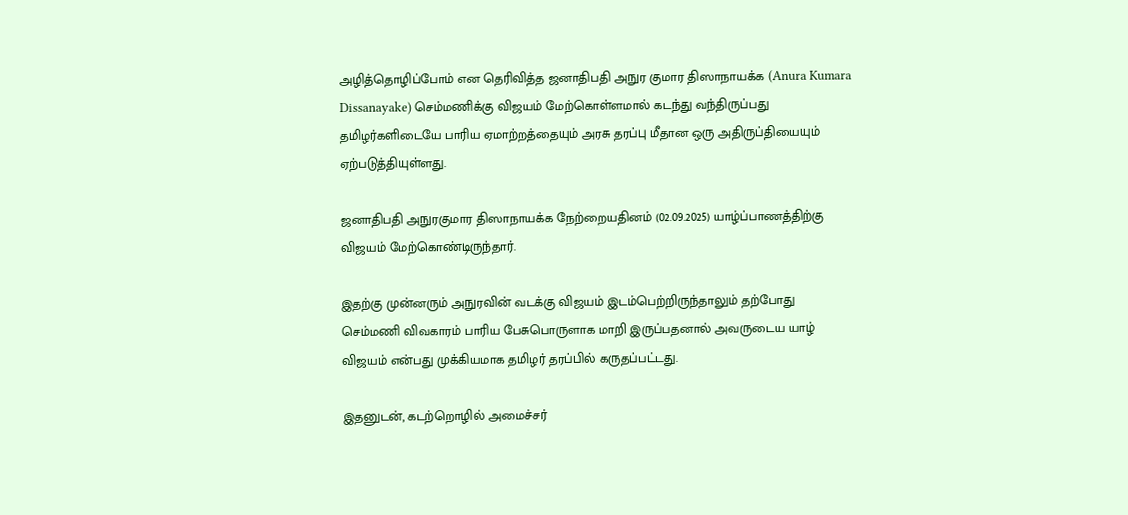அழித்தொழிப்போம் என தெரிவித்த ஜனாதிபதி அநுர குமார திஸாநாயக்க (Anura Kumara Dissanayake) செம்மணிக்கு விஜயம் மேற்கொள்ளமால் கடந்து வந்திருப்பது தமிழர்களிடையே பாரிய ஏமாற்றத்தையும் அரசு தரப்பு மீதான ஒரு அதிருப்தியையும் ஏற்படுத்தியுள்ளது.

ஜனாதிபதி அநுரகுமார திஸாநாயக்க நேற்றையதினம் (02.09.2025) யாழ்ப்பாணத்திற்கு விஜயம் மேற்கொண்டிருந்தார்.

இதற்கு முன்னரும் அநுரவின் வடக்கு விஜயம் இடம்பெற்றிருந்தாலும் தற்போது செம்மணி விவகாரம் பாரிய பேசுபொருளாக மாறி இருப்பதனால் அவருடைய யாழ் விஜயம் என்பது முக்கியமாக தமிழர் தரப்பில் கருதப்பட்டது.

இதனுடன், கடற்றொழில் அமைச்சர்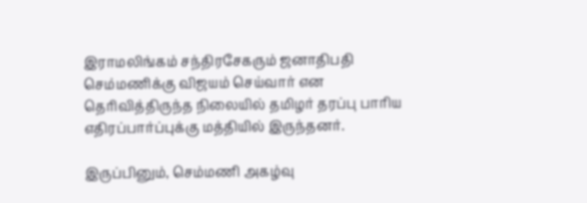இராமலிங்கம் சந்திரசேகரும் ஜனாதிபதி செம்மணிக்கு விஜயம் செய்வார் என தெரிவித்திருந்த நிலையில் தமிழர் தரப்பு பாரிய எதிரப்பார்ப்புக்கு மத்தியில் இருந்தனர்.

இருப்பினும், செம்மணி அகழ்வு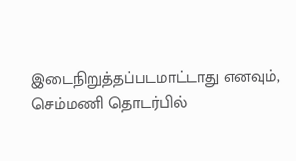இடைநிறுத்தப்படமாட்டாது எனவும், செம்மணி தொடர்பில்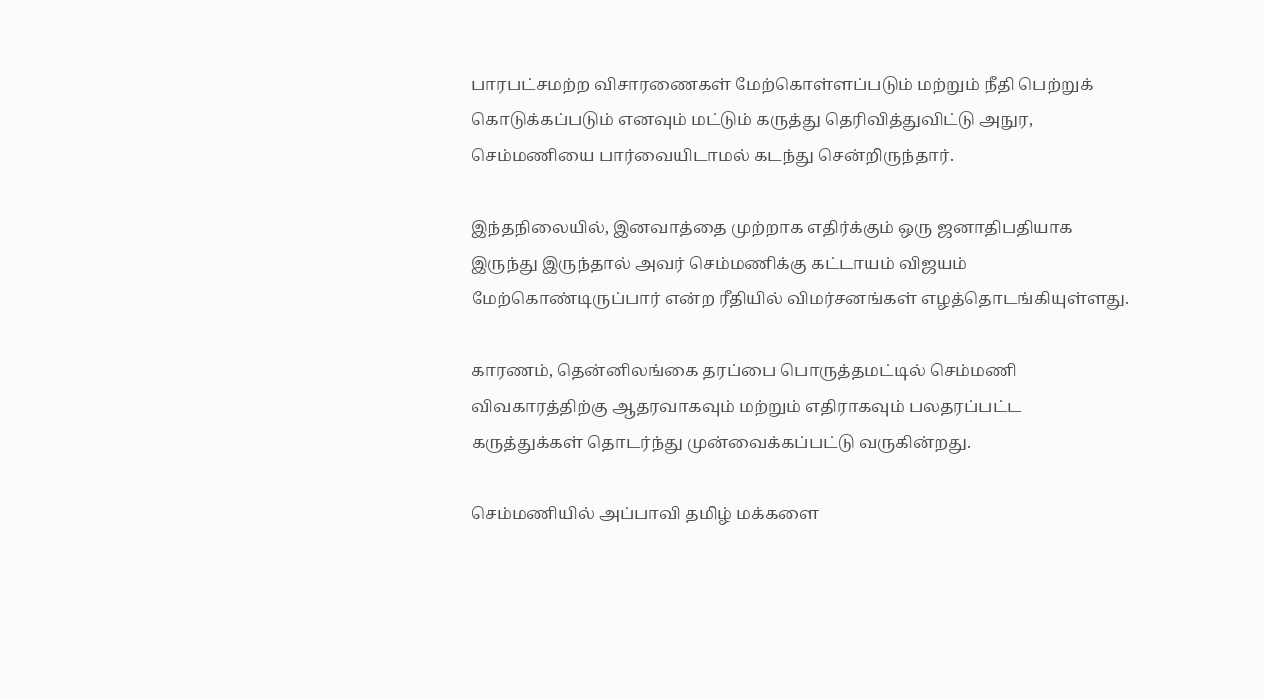பாரபட்சமற்ற விசாரணைகள் மேற்கொள்ளப்படும் மற்றும் நீதி பெற்றுக் கொடுக்கப்படும் எனவும் மட்டும் கருத்து தெரிவித்துவிட்டு அநுர, செம்மணியை பார்வையிடாமல் கடந்து சென்றிருந்தார்.

இந்தநிலையில், இனவாத்தை முற்றாக எதிர்க்கும் ஒரு ஜனாதிபதியாக இருந்து இருந்தால் அவர் செம்மணிக்கு கட்டாயம் விஜயம் மேற்கொண்டிருப்பார் என்ற ரீதியில் விமர்சனங்கள் எழத்தொடங்கியுள்ளது.

காரணம், தென்னிலங்கை தரப்பை பொருத்தமட்டில் செம்மணி விவகாரத்திற்கு ஆதரவாகவும் மற்றும் எதிராகவும் பலதரப்பட்ட கருத்துக்கள் தொடர்ந்து முன்வைக்கப்பட்டு வருகின்றது.

செம்மணியில் அப்பாவி தமிழ் மக்களை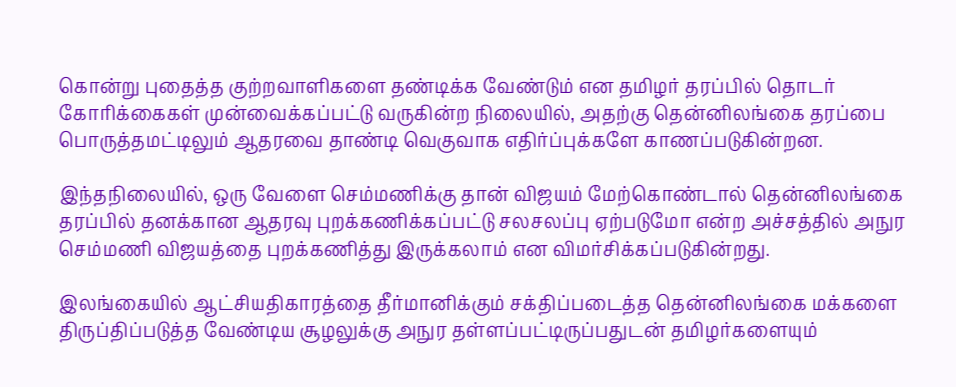கொன்று புதைத்த குற்றவாளிகளை தண்டிக்க வேண்டும் என தமிழர் தரப்பில் தொடர் கோரிக்கைகள் முன்வைக்கப்பட்டு வருகின்ற நிலையில், அதற்கு தென்னிலங்கை தரப்பை பொருத்தமட்டிலும் ஆதரவை தாண்டி வெகுவாக எதிர்ப்புக்களே காணப்படுகின்றன.

இந்தநிலையில், ஒரு வேளை செம்மணிக்கு தான் விஜயம் மேற்கொண்டால் தென்னிலங்கை தரப்பில் தனக்கான ஆதரவு புறக்கணிக்கப்பட்டு சலசலப்பு ஏற்படுமோ என்ற அச்சத்தில் அநுர செம்மணி விஜயத்தை புறக்கணித்து இருக்கலாம் என விமர்சிக்கப்படுகின்றது.

இலங்கையில் ஆட்சியதிகாரத்தை தீர்மானிக்கும் சக்திப்படைத்த தென்னிலங்கை மக்களை திருப்திப்படுத்த வேண்டிய சூழலுக்கு அநுர தள்ளப்பட்டிருப்பதுடன் தமிழர்களையும்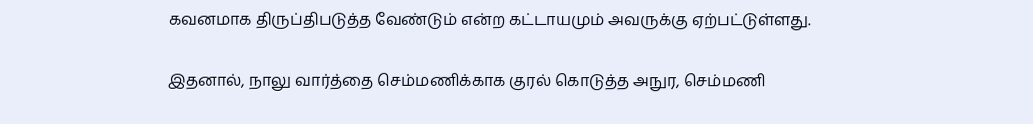கவனமாக திருப்திபடுத்த வேண்டும் என்ற கட்டாயமும் அவருக்கு ஏற்பட்டுள்ளது.

இதனால், நாலு வார்த்தை செம்மணிக்காக குரல் கொடுத்த அநுர, செம்மணி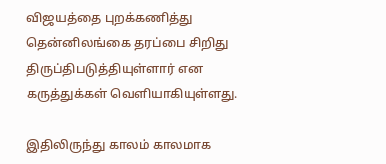விஜயத்தை புறக்கணித்து தென்னிலங்கை தரப்பை சிறிது திருப்திபடுத்தியுள்ளார் என கருத்துக்கள் வெளியாகியுள்ளது.

இதிலிருந்து காலம் காலமாக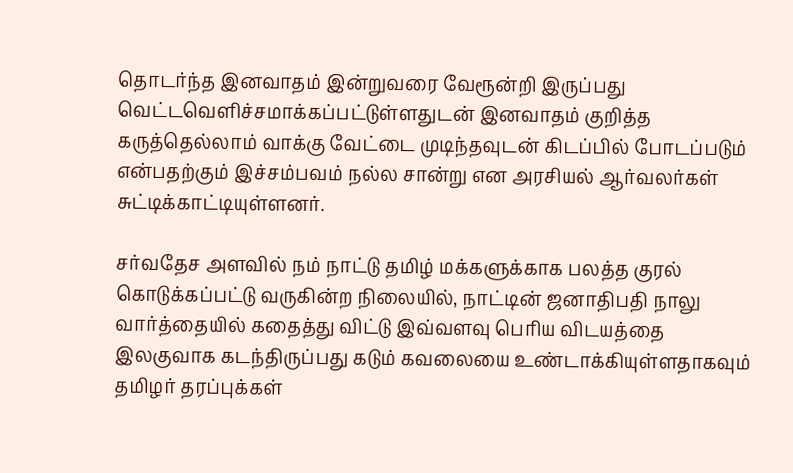தொடர்ந்த இனவாதம் இன்றுவரை வேரூன்றி இருப்பது வெட்டவெளிச்சமாக்கப்பட்டுள்ளதுடன் இனவாதம் குறித்த கருத்தெல்லாம் வாக்கு வேட்டை முடிந்தவுடன் கிடப்பில் போடப்படும் என்பதற்கும் இச்சம்பவம் நல்ல சான்று என அரசியல் ஆர்வலர்கள் சுட்டிக்காட்டியுள்ளனர்.

சர்வதேச அளவில் நம் நாட்டு தமிழ் மக்களுக்காக பலத்த குரல் கொடுக்கப்பட்டு வருகின்ற நிலையில், நாட்டின் ஜனாதிபதி நாலு வார்த்தையில் கதைத்து விட்டு இவ்வளவு பெரிய விடயத்தை இலகுவாக கடந்திருப்பது கடும் கவலையை உண்டாக்கியுள்ளதாகவும் தமிழர் தரப்புக்கள்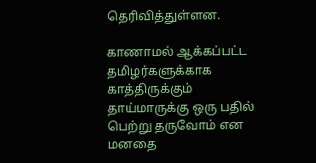தெரிவித்துள்ளன.

காணாமல் ஆக்கப்பட்ட தமிழர்களுக்காக காத்திருக்கும் தாய்மாருக்கு ஒரு பதில் பெற்று தருவோம் என மனதை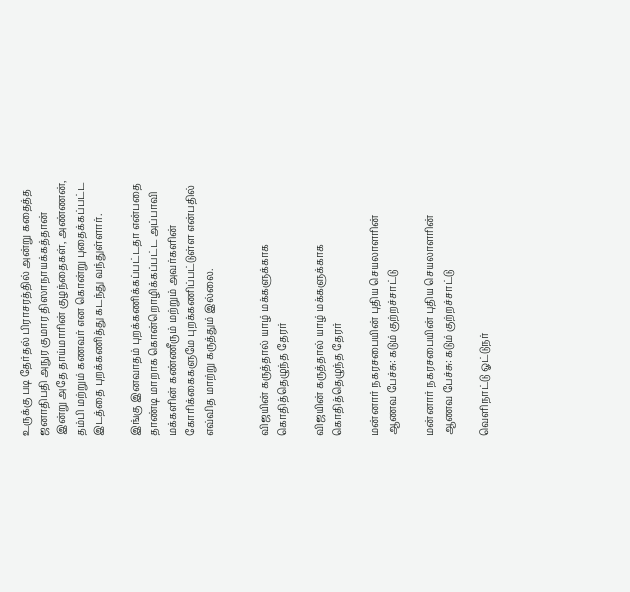உருக்கு படி தேர்தல் பிராசரத்தில் அன்று கதைத்த ஜனாதிபதி அநுர குமார திஸாநாயக்கத்தான் இன்று அதே தாய்மாரின் குழந்தைகள், அண்ணன், தம்பி மற்றும் கணவர் என கொன்று புதைக்கப்பட்ட இடத்தை புறக்கணித்து கடந்து வந்துள்ளார்.

இங்கு இனவாதம் புறக்கணிக்கப்பட்டதா என்பதை தாண்டி மாறாக கொன்றொழிக்கப்பட்ட அப்பாவி மக்களின் கண்ணீரும் மற்றும் அவர்களின் கோரிக்கைகளுமே புறக்கணிப்பட்டுள்ள என்பதில் எவ்வித மாற்று கருத்தும் இல்லை.


விஜயின் கருத்தால் யாழ் மக்களுக்காக கொதித்தெழுந்த தேரர்

விஜயின் கருத்தால் யாழ் மக்களுக்காக கொதித்தெழுந்த தேரர்

மன்னார் நகரசபையின் புதிய செயலாளரின் ஆணவ பேச்சு: கடும் குற்றச்சாட்டு

மன்னார் நகரசபையின் புதிய செயலாளரின் ஆணவ பேச்சு: கடும் குற்றச்சாட்டு

வெளிநாட்டு ஓட்டுநர்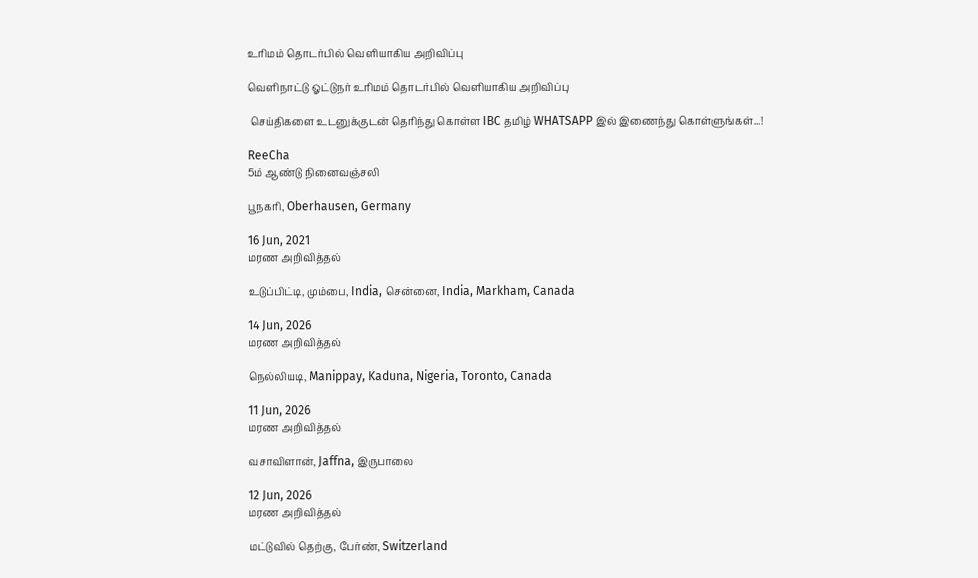உரிமம் தொடர்பில் வெளியாகிய அறிவிப்பு

வெளிநாட்டு ஓட்டுநர் உரிமம் தொடர்பில் வெளியாகிய அறிவிப்பு

 செய்திகளை உடனுக்குடன் தெரிந்து கொள்ள IBC தமிழ் WHATSAPP இல் இணைந்து கொள்ளுங்கள்...!

ReeCha
5ம் ஆண்டு நினைவஞ்சலி

பூநகரி, Oberhausen, Germany

16 Jun, 2021
மரண அறிவித்தல்

உடுப்பிட்டி, மும்பை, India, சென்னை, India, Markham, Canada

14 Jun, 2026
மரண அறிவித்தல்

நெல்லியடி, Manippay, Kaduna, Nigeria, Toronto, Canada

11 Jun, 2026
மரண அறிவித்தல்

வசாவிளான், Jaffna, இருபாலை

12 Jun, 2026
மரண அறிவித்தல்

மட்டுவில் தெற்கு, பேர்ண், Switzerland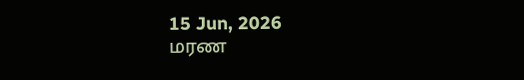15 Jun, 2026
மரண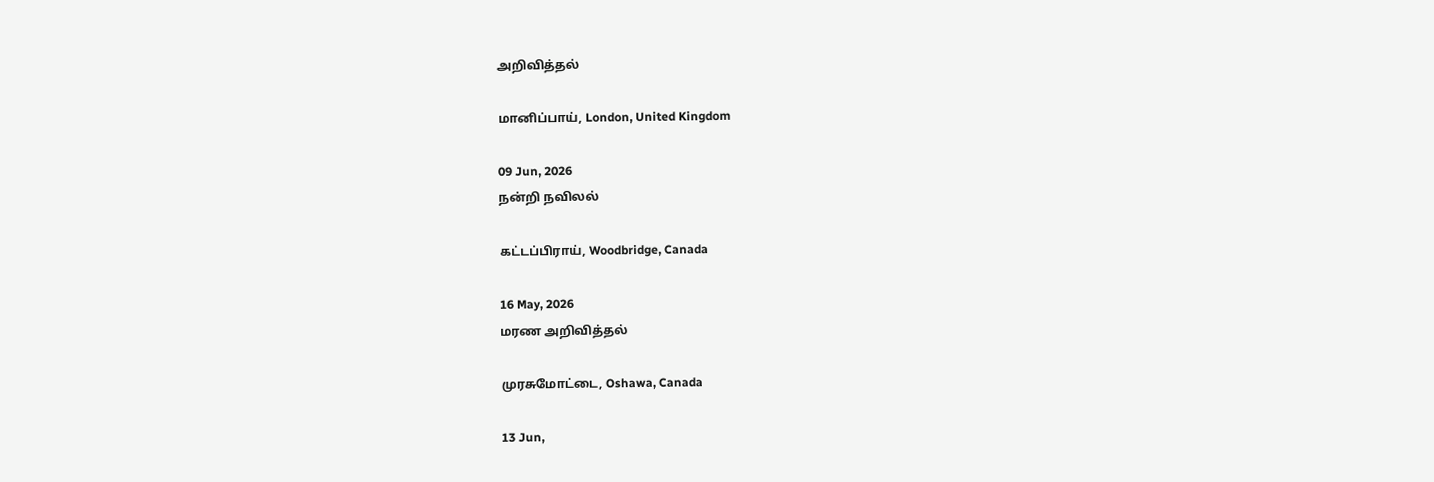அறிவித்தல்

மானிப்பாய், London, United Kingdom

09 Jun, 2026
நன்றி நவிலல்

கட்டப்பிராய், Woodbridge, Canada

16 May, 2026
மரண அறிவித்தல்

முரசுமோட்டை, Oshawa, Canada

13 Jun,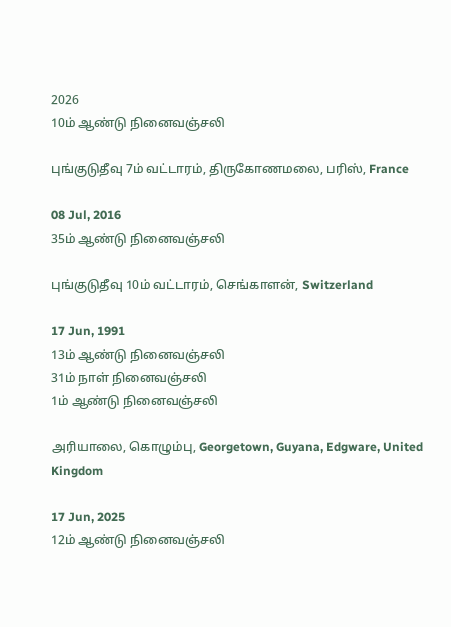2026
10ம் ஆண்டு நினைவஞ்சலி

புங்குடுதீவு 7ம் வட்டாரம், திருகோணமலை, பரிஸ், France

08 Jul, 2016
35ம் ஆண்டு நினைவஞ்சலி

புங்குடுதீவு 10ம் வட்டாரம், செங்காளன், Switzerland

17 Jun, 1991
13ம் ஆண்டு நினைவஞ்சலி
31ம் நாள் நினைவஞ்சலி
1ம் ஆண்டு நினைவஞ்சலி

அரியாலை, கொழும்பு, Georgetown, Guyana, Edgware, United Kingdom

17 Jun, 2025
12ம் ஆண்டு நினைவஞ்சலி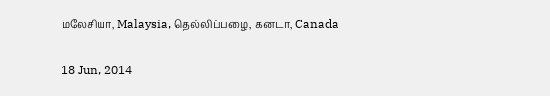மலேசியா, Malaysia, தெல்லிப்பழை, கனடா, Canada

18 Jun, 2014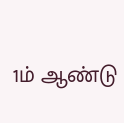1ம் ஆண்டு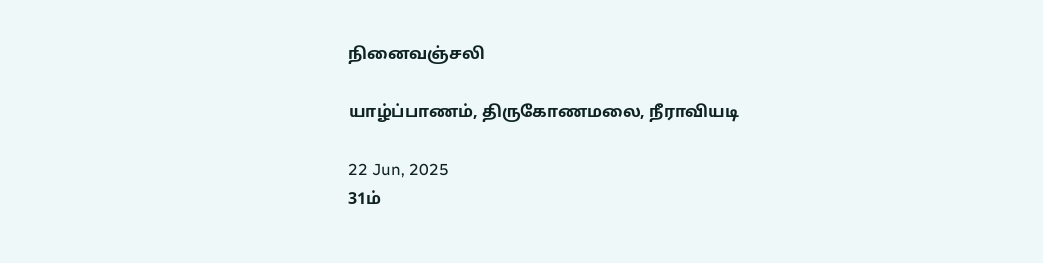நினைவஞ்சலி

யாழ்ப்பாணம், திருகோணமலை, நீராவியடி

22 Jun, 2025
31ம்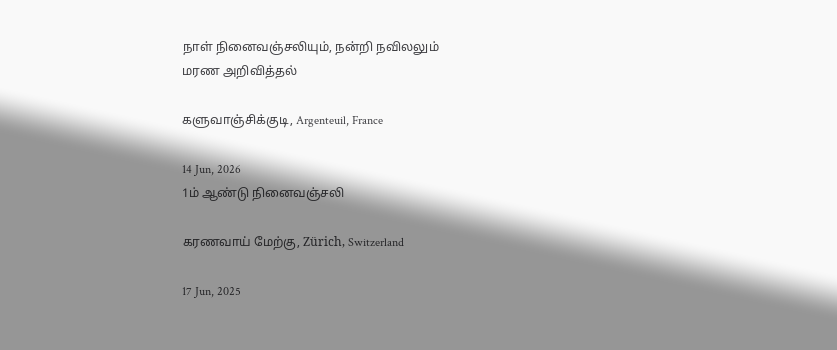நாள் நினைவஞ்சலியும், நன்றி நவிலலும்
மரண அறிவித்தல்

களுவாஞ்சிக்குடி, Argenteuil, France

14 Jun, 2026
1ம் ஆண்டு நினைவஞ்சலி

கரணவாய் மேற்கு, Zürich, Switzerland

17 Jun, 2025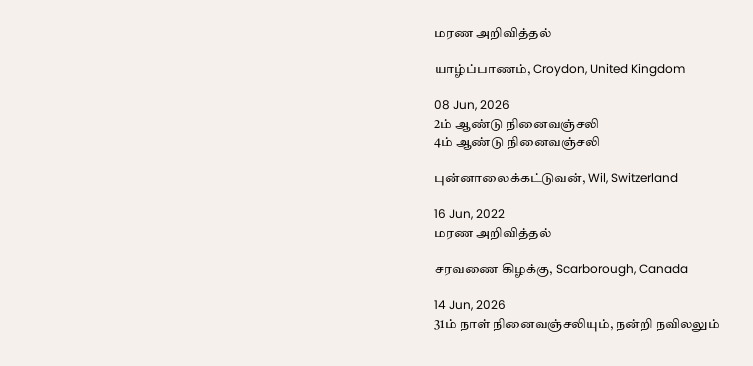மரண அறிவித்தல்

யாழ்ப்பாணம், Croydon, United Kingdom

08 Jun, 2026
2ம் ஆண்டு நினைவஞ்சலி
4ம் ஆண்டு நினைவஞ்சலி

புன்னாலைக்கட்டுவன், Wil, Switzerland

16 Jun, 2022
மரண அறிவித்தல்

சரவணை கிழக்கு, Scarborough, Canada

14 Jun, 2026
31ம் நாள் நினைவஞ்சலியும், நன்றி நவிலலும்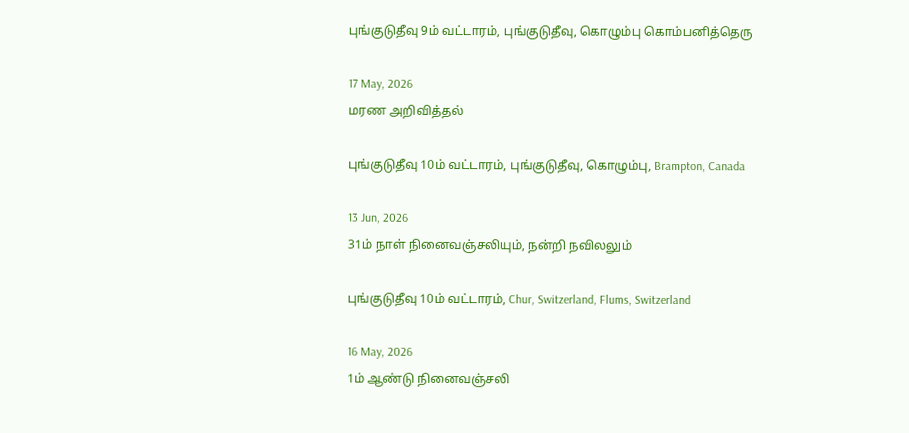புங்குடுதீவு 9ம் வட்டாரம், புங்குடுதீவு, கொழும்பு கொம்பனித்தெரு

17 May, 2026
மரண அறிவித்தல்

புங்குடுதீவு 10ம் வட்டாரம், புங்குடுதீவு, கொழும்பு, Brampton, Canada

13 Jun, 2026
31ம் நாள் நினைவஞ்சலியும், நன்றி நவிலலும்

புங்குடுதீவு 10ம் வட்டாரம், Chur, Switzerland, Flums, Switzerland

16 May, 2026
1ம் ஆண்டு நினைவஞ்சலி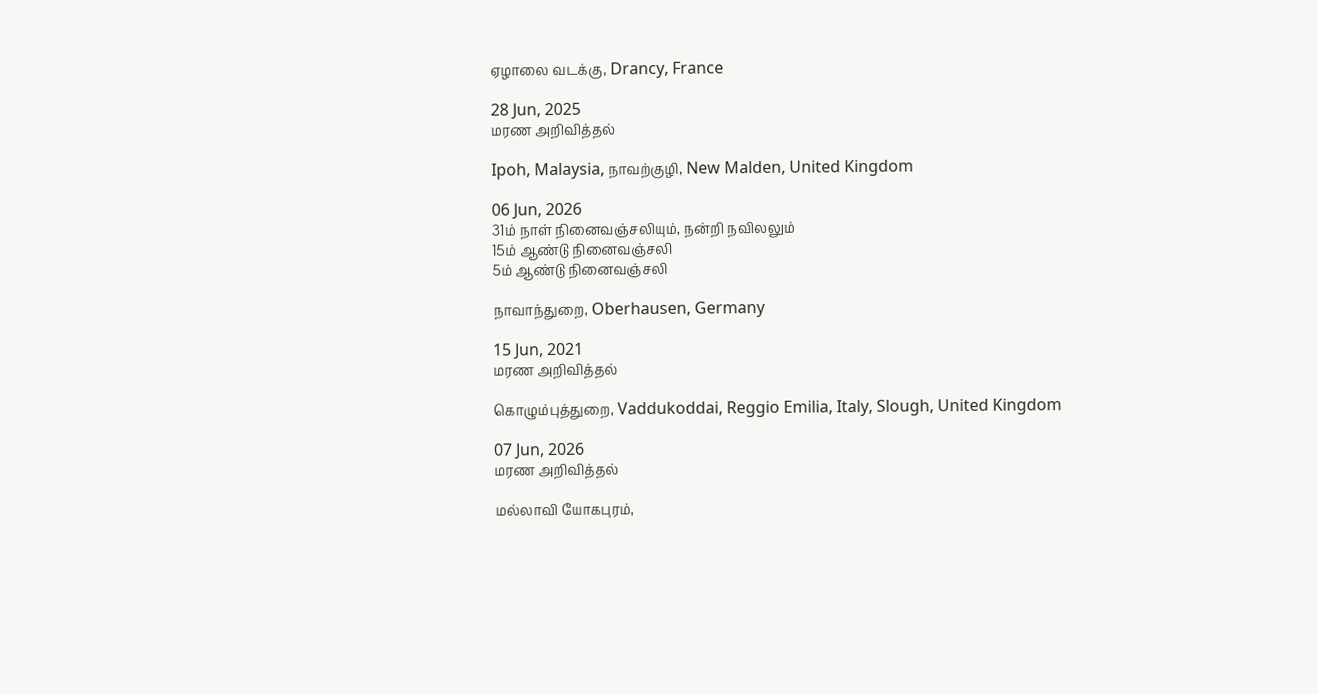ஏழாலை வடக்கு, Drancy, France

28 Jun, 2025
மரண அறிவித்தல்

Ipoh, Malaysia, நாவற்குழி, New Malden, United Kingdom

06 Jun, 2026
31ம் நாள் நினைவஞ்சலியும், நன்றி நவிலலும்
15ம் ஆண்டு நினைவஞ்சலி
5ம் ஆண்டு நினைவஞ்சலி

நாவாந்துறை, Oberhausen, Germany

15 Jun, 2021
மரண அறிவித்தல்

கொழும்புத்துறை, Vaddukoddai, Reggio Emilia, Italy, Slough, United Kingdom

07 Jun, 2026
மரண அறிவித்தல்

மல்லாவி யோகபுரம்,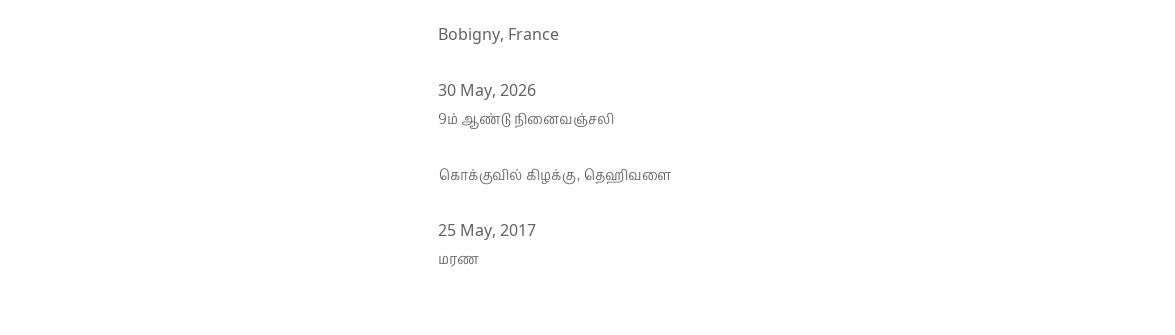Bobigny, France

30 May, 2026
9ம் ஆண்டு நினைவஞ்சலி

கொக்குவில் கிழக்கு, தெஹிவளை

25 May, 2017
மரண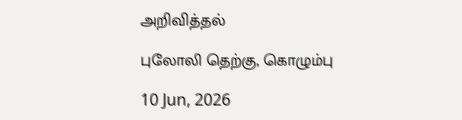அறிவித்தல்

புலோலி தெற்கு, கொழும்பு

10 Jun, 2026